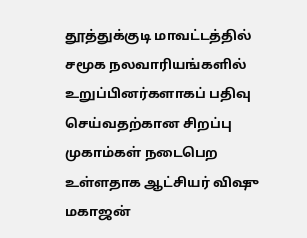தூத்துக்குடி மாவட்டத்தில் சமூக நலவாரியங்களில் உறுப்பினர்களாகப் பதிவு செய்வதற்கான சிறப்பு முகாம்கள் நடைபெற உள்ளதாக ஆட்சியர் விஷு மகாஜன்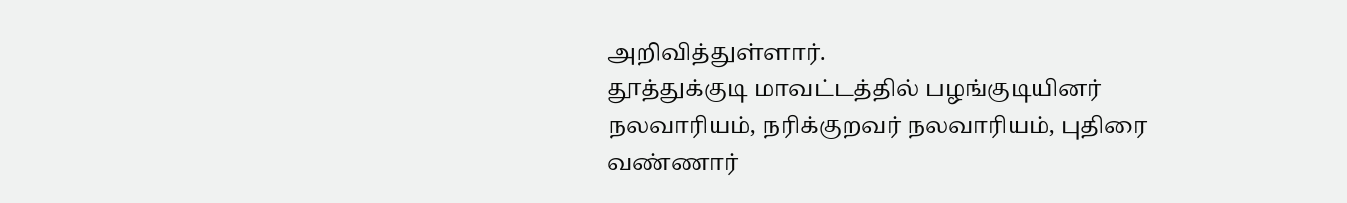அறிவித்துள்ளார்.
தூத்துக்குடி மாவட்டத்தில் பழங்குடியினர் நலவாரியம், நரிக்குறவர் நலவாரியம், புதிரை வண்ணார்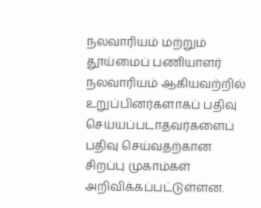நலவாரியம் மற்றும் தூய்மைப் பணியாளர் நலவாரியம் ஆகியவற்றில் உறுப்பினர்களாகப் பதிவு செய்யப்படாதவர்களைப் பதிவு செய்வதற்கான சிறப்பு முகாம்கள் அறிவிக்கப்பட்டுள்ளன.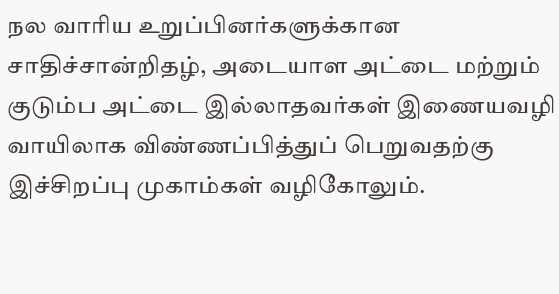நல வாரிய உறுப்பினர்களுக்கான சாதிச்சான்றிதழ், அடையாள அட்டை மற்றும் குடும்ப அட்டை இல்லாதவர்கள் இணையவழி வாயிலாக விண்ணப்பித்துப் பெறுவதற்கு இச்சிறப்பு முகாம்கள் வழிகோலும்.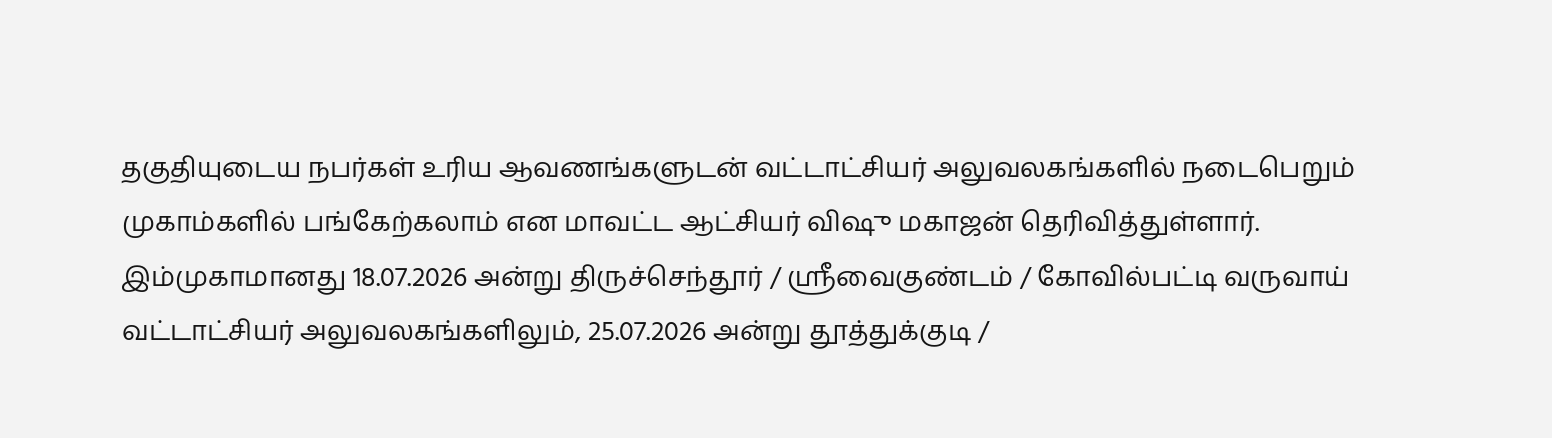தகுதியுடைய நபர்கள் உரிய ஆவணங்களுடன் வட்டாட்சியர் அலுவலகங்களில் நடைபெறும் முகாம்களில் பங்கேற்கலாம் என மாவட்ட ஆட்சியர் விஷு மகாஜன் தெரிவித்துள்ளார்.
இம்முகாமானது 18.07.2026 அன்று திருச்செந்தூர் / ஸ்ரீவைகுண்டம் / கோவில்பட்டி வருவாய் வட்டாட்சியர் அலுவலகங்களிலும், 25.07.2026 அன்று தூத்துக்குடி /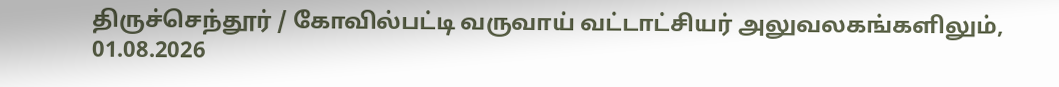திருச்செந்தூர் / கோவில்பட்டி வருவாய் வட்டாட்சியர் அலுவலகங்களிலும், 01.08.2026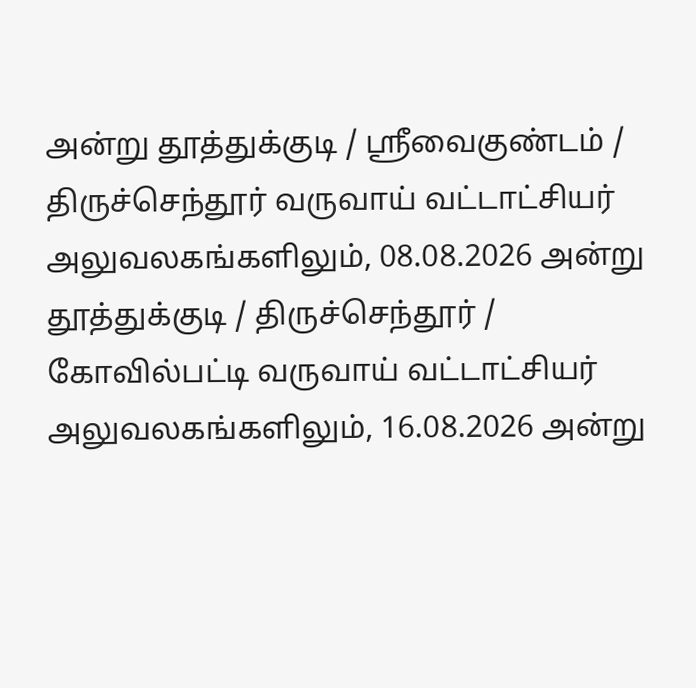அன்று தூத்துக்குடி / ஸ்ரீவைகுண்டம் / திருச்செந்தூர் வருவாய் வட்டாட்சியர் அலுவலகங்களிலும், 08.08.2026 அன்று தூத்துக்குடி / திருச்செந்தூர் / கோவில்பட்டி வருவாய் வட்டாட்சியர் அலுவலகங்களிலும், 16.08.2026 அன்று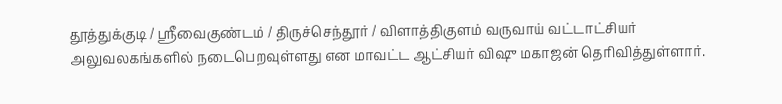தூத்துக்குடி / ஸ்ரீவைகுண்டம் / திருச்செந்தூர் / விளாத்திகுளம் வருவாய் வட்டாட்சியர் அலுவலகங்களில் நடைபெறவுள்ளது என மாவட்ட ஆட்சியர் விஷு மகாஜன் தெரிவித்துள்ளார்.